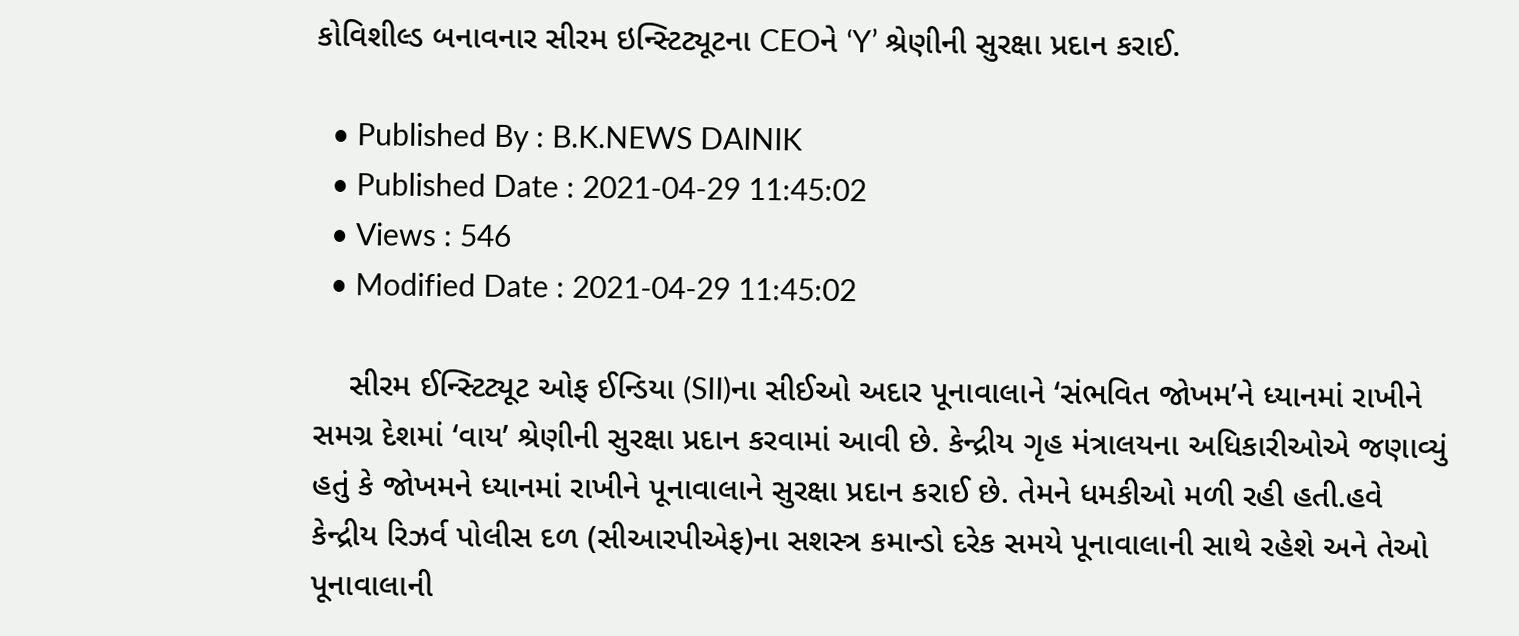કોવિશીલ્ડ બનાવનાર સીરમ ઇન્સ્ટિટ્યૂટના CEOને ‘Y’ શ્રેણીની સુરક્ષા પ્રદાન કરાઈ.

  • Published By : B.K.NEWS DAINIK
  • Published Date : 2021-04-29 11:45:02
  • Views : 546
  • Modified Date : 2021-04-29 11:45:02

    સીરમ ઈન્સ્ટિટ્યૂટ ઓફ ઈન્ડિયા (SII)ના સીઈઓ અદાર પૂનાવાલાને ‘સંભવિત જોખમ’ને ધ્યાનમાં રાખીને સમગ્ર દેશમાં ‘વાય’ શ્રેણીની સુરક્ષા પ્રદાન કરવામાં આવી છે. કેન્દ્રીય ગૃહ મંત્રાલયના અધિકારીઓએ જણાવ્યું હતું કે જોખમને ધ્યાનમાં રાખીને પૂનાવાલાને સુરક્ષા પ્રદાન કરાઈ છે. તેમને ધમકીઓ મળી રહી હતી.હવે કેન્દ્રીય રિઝર્વ પોલીસ દળ (સીઆરપીએફ)ના સશસ્ત્ર કમાન્ડો દરેક સમયે પૂનાવાલાની સાથે રહેશે અને તેઓ પૂનાવાલાની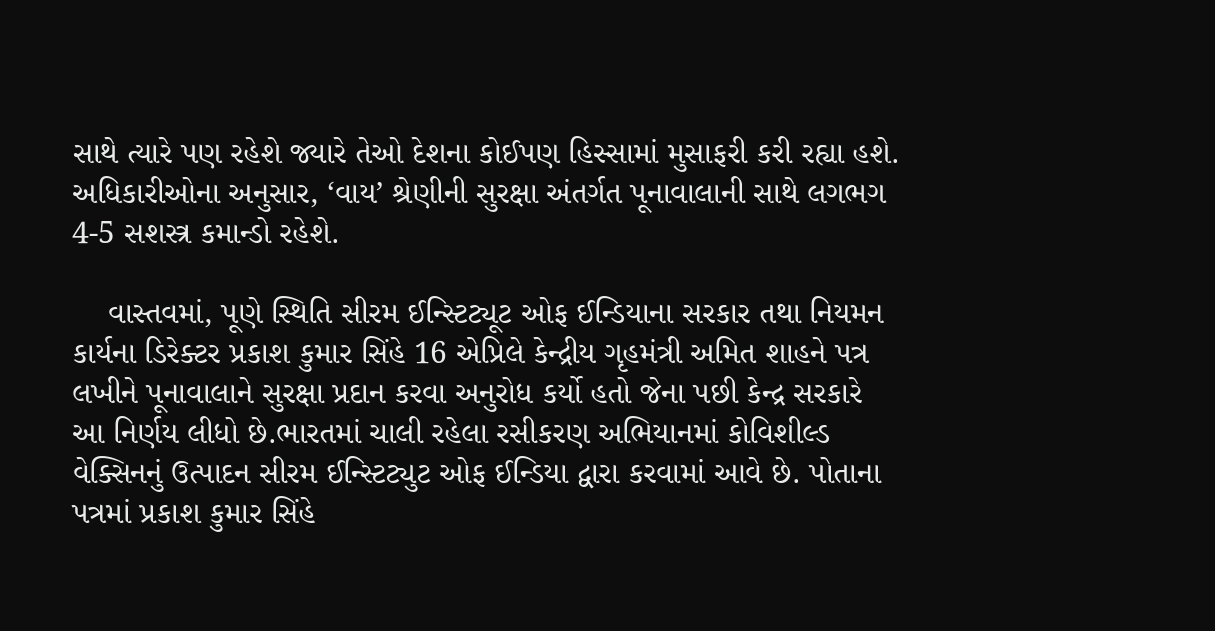સાથે ત્યારે પણ રહેશે જ્યારે તેઓ દેશના કોઈપણ હિસ્સામાં મુસાફરી કરી રહ્યા હશે. અધિકારીઓના અનુસાર, ‘વાય’ શ્રેણીની સુરક્ષા અંતર્ગત પૂનાવાલાની સાથે લગભગ 4-5 સશસ્ત્ર કમાન્ડો રહેશે.

    વાસ્તવમાં, પૂણે સ્થિતિ સીરમ ઈન્સ્ટિટ્યૂટ ઓફ ઈન્ડિયાના સરકાર તથા નિયમન કાર્યના ડિરેક્ટર પ્રકાશ કુમાર સિંહે 16 એપ્રિલે કેન્દ્રીય ગૃહમંત્રી અમિત શાહને પત્ર લખીને પૂનાવાલાને સુરક્ષા પ્રદાન કરવા અનુરોધ કર્યો હતો જેના પછી કેન્દ્ર સરકારે આ નિર્ણય લીધો છે.ભારતમાં ચાલી રહેલા રસીકરણ અભિયાનમાં કોવિશીલ્ડ વેક્સિનનું ઉત્પાદન સીરમ ઈન્સ્ટિટ્યુટ ઓફ ઈન્ડિયા દ્વારા કરવામાં આવે છે. પોતાના પત્રમાં પ્રકાશ કુમાર સિંહે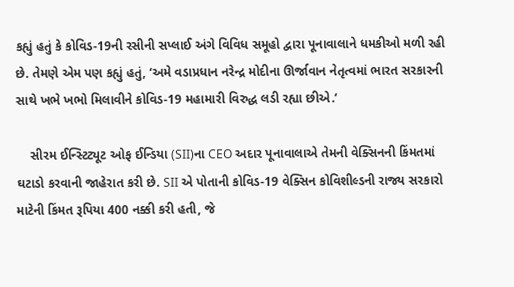કહ્યું હતું કે કોવિડ-19ની રસીની સપ્લાઈ અંગે વિવિધ સમૂહો દ્વારા પૂનાવાલાને ધમકીઓ મળી રહી છે. તેમણે એમ પણ કહ્યું હતું, ‘અમે વડાપ્રધાન નરેન્દ્ર મોદીના ઊર્જાવાન નેતૃત્વમાં ભારત સરકારની સાથે ખભે ખભો મિલાવીને કોવિડ-19 મહામારી વિરુદ્ધ લડી રહ્યા છીએ.’

    સીરમ ઈન્સ્ટિટ્યૂટ ઓફ ઈન્ડિયા (SII)ના CEO અદાર પૂનાવાલાએ તેમની વેક્સિનની કિંમતમાં ઘટાડો કરવાની જાહેરાત કરી છે. SII એ પોતાની કોવિડ-19 વેક્સિન કોવિશીલ્ડની રાજ્ય સરકારો માટેની કિંમત રૂપિયા 400 નક્કી કરી હતી, જે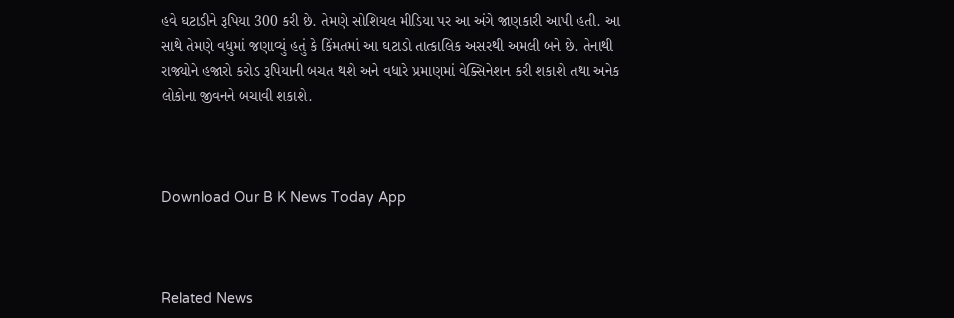હવે ઘટાડીને રૂપિયા 300 કરી છે. તેમણે સોશિયલ મીડિયા પર આ અંગે જાણકારી આપી હતી. આ સાથે તેમણે વધુમાં જણાવ્યું હતું કે કિંમતમાં આ ઘટાડો તાત્કાલિક અસરથી અમલી બને છે. તેનાથી રાજ્યોને હજારો કરોડ રૂપિયાની બચત થશે અને વધારે પ્રમાણમાં વેક્સિનેશન કરી શકાશે તથા અનેક લોકોના જીવનને બચાવી શકાશે.



Download Our B K News Today App



Related News